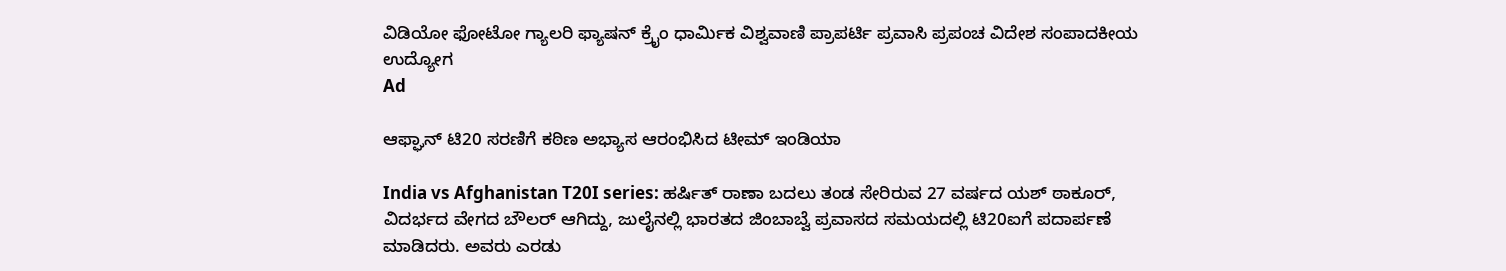ವಿಡಿಯೋ ಫೋಟೋ ಗ್ಯಾಲರಿ ಫ್ಯಾಷನ್ ಕ್ರೈಂ ಧಾರ್ಮಿಕ ವಿಶ್ವವಾಣಿ ಪ್ರಾಪರ್ಟಿ ಪ್ರವಾಸಿ ಪ್ರಪಂಚ ವಿದೇಶ ಸಂಪಾದಕೀಯ ಉದ್ಯೋಗ
Ad

ಆಫ್ಘಾನ್‌ ಟಿ20 ಸರಣಿಗೆ ಕಠಿಣ ಅಭ್ಯಾಸ ಆರಂಭಿಸಿದ ಟೀಮ್‌ ಇಂಡಿಯಾ

India vs Afghanistan T20I series: ಹರ್ಷಿತ್‌ ರಾಣಾ ಬದಲು ತಂಡ ಸೇರಿರುವ 27 ವರ್ಷದ ಯಶ್ ಠಾಕೂರ್, ವಿದರ್ಭದ ವೇಗದ ಬೌಲರ್ ಆಗಿದ್ದು, ಜುಲೈನಲ್ಲಿ ಭಾರತದ ಜಿಂಬಾಬ್ವೆ ಪ್ರವಾಸದ ಸಮಯದಲ್ಲಿ ಟಿ20ಐಗೆ ಪದಾರ್ಪಣೆ ಮಾಡಿದರು. ಅವರು ಎರಡು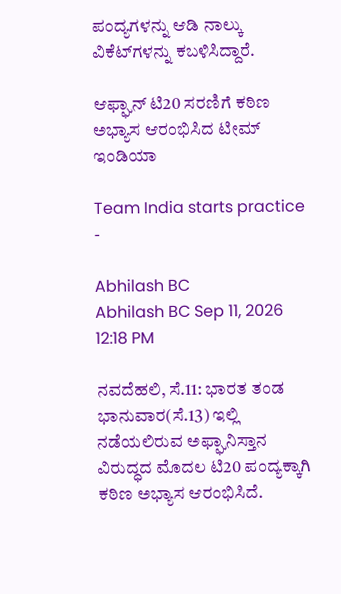ಪಂದ್ಯಗಳನ್ನು ಆಡಿ ನಾಲ್ಕು ವಿಕೆಟ್‌ಗಳನ್ನು ಕಬಳಿಸಿದ್ದಾರೆ.

ಆಫ್ಘಾನ್‌ ಟಿ20 ಸರಣಿಗೆ ಕಠಿಣ ಅಭ್ಯಾಸ ಆರಂಭಿಸಿದ ಟೀಮ್‌ ಇಂಡಿಯಾ

Team India starts practice -

Abhilash BC
Abhilash BC Sep 11, 2026 12:18 PM

ನವದೆಹಲಿ, ಸೆ.11: ಭಾರತ ತಂಡ ಭಾನುವಾರ(ಸೆ.13) ಇಲ್ಲಿ ನಡೆಯಲಿರುವ ಅಫ್ಘಾನಿಸ್ತಾನ ವಿರುದ್ಧದ ಮೊದಲ ಟಿ20 ಪಂದ್ಯಕ್ಕಾಗಿ ಕಠಿಣ ಅಭ್ಯಾಸ ಆರಂಭಿಸಿದೆ.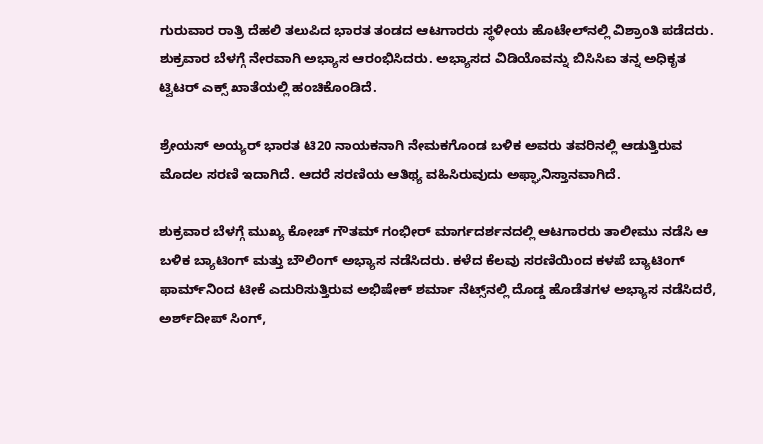ಗುರುವಾರ ರಾತ್ರಿ ದೆಹಲಿ ತಲುಪಿದ ಭಾರತ ತಂಡದ ಆಟಗಾರರು ಸ್ಥಳೀಯ ಹೊಟೇಲ್‌ನಲ್ಲಿ ವಿಶ್ರಾಂತಿ ಪಡೆದರು. ಶುಕ್ರವಾರ ಬೆಳಗ್ಗೆ ನೇರವಾಗಿ ಅಭ್ಯಾಸ ಆರಂಭಿಸಿದರು. ಅಭ್ಯಾಸದ ವಿಡಿಯೊವನ್ನು ಬಿಸಿಸಿಐ ತನ್ನ ಅಧಿಕೃತ ಟ್ವಿಟರ್‌ ಎಕ್ಸ್‌ ಖಾತೆಯಲ್ಲಿ ಹಂಚಿಕೊಂಡಿದೆ.

ಶ್ರೇಯಸ್‌ ಅಯ್ಯರ್‌ ಭಾರತ ಟಿ20 ನಾಯಕನಾಗಿ ನೇಮಕಗೊಂಡ ಬಳಿಕ ಅವರು ತವರಿನಲ್ಲಿ ಆಡುತ್ತಿರುವ ಮೊದಲ ಸರಣಿ ಇದಾಗಿದೆ. ಆದರೆ ಸರಣಿಯ ಆತಿಥ್ಯ ವಹಿಸಿರುವುದು ಅಫ್ಘಾನಿಸ್ತಾನವಾಗಿದೆ.

ಶುಕ್ರವಾರ ಬೆಳಗ್ಗೆ ಮುಖ್ಯ ಕೋಚ್‌ ಗೌತಮ್‌ ಗಂಭೀರ್‌ ಮಾರ್ಗದರ್ಶನದಲ್ಲಿ ಆಟಗಾರರು ತಾಲೀಮು ನಡೆಸಿ ಆ ಬಳಿಕ ಬ್ಯಾಟಿಂಗ್‌ ಮತ್ತು ಬೌಲಿಂಗ್‌ ಅಭ್ಯಾಸ ನಡೆಸಿದರು. ಕಳೆದ ಕೆಲವು ಸರಣಿಯಿಂದ ಕಳಪೆ ಬ್ಯಾಟಿಂಗ್‌ ಫಾರ್ಮ್‌ನಿಂದ ಟೀಕೆ ಎದುರಿಸುತ್ತಿರುವ ಅಭಿಷೇಕ್‌ ಶರ್ಮಾ ನೆಟ್ಸ್‌ನಲ್ಲಿ ದೊಡ್ಡ ಹೊಡೆತಗಳ ಅಭ್ಯಾಸ ನಡೆಸಿದರೆ, ಅರ್ಶ್‌ದೀಪ್‌ ಸಿಂಗ್‌,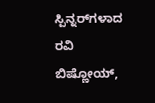ಸ್ಪಿನ್ನರ್‌ಗಳಾದ ರವಿ ಬಿಷ್ಣೋಯ್‌,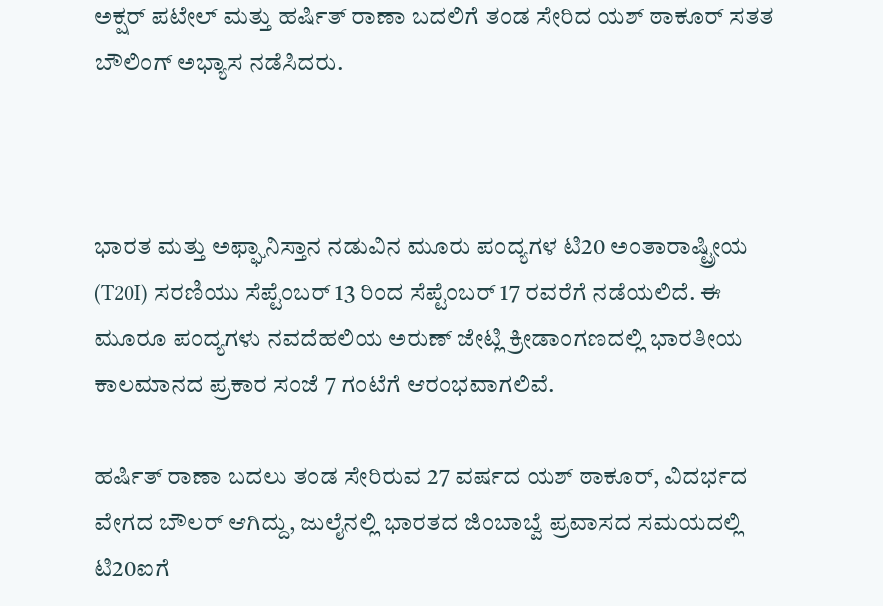ಅಕ್ಷರ್‌ ಪಟೇಲ್‌ ಮತ್ತು ಹರ್ಷಿತ್‌ ರಾಣಾ ಬದಲಿಗೆ ತಂಡ ಸೇರಿದ ಯಶ್‌ ಠಾಕೂರ್‌ ಸತತ ಬೌಲಿಂಗ್‌ ಅಭ್ಯಾಸ ನಡೆಸಿದರು.



ಭಾರತ ಮತ್ತು ಅಫ್ಘಾನಿಸ್ತಾನ ನಡುವಿನ ಮೂರು ಪಂದ್ಯಗಳ ಟಿ20 ಅಂತಾರಾಷ್ಟ್ರೀಯ (T20I) ಸರಣಿಯು ಸೆಪ್ಟೆಂಬರ್ 13 ರಿಂದ ಸೆಪ್ಟೆಂಬರ್ 17 ರವರೆಗೆ ನಡೆಯಲಿದೆ. ಈ ಮೂರೂ ಪಂದ್ಯಗಳು ನವದೆಹಲಿಯ ಅರುಣ್ ಜೇಟ್ಲಿ ಕ್ರೀಡಾಂಗಣದಲ್ಲಿ ಭಾರತೀಯ ಕಾಲಮಾನದ ಪ್ರಕಾರ ಸಂಜೆ 7 ಗಂಟೆಗೆ ಆರಂಭವಾಗಲಿವೆ.

ಹರ್ಷಿತ್‌ ರಾಣಾ ಬದಲು ತಂಡ ಸೇರಿರುವ 27 ವರ್ಷದ ಯಶ್ ಠಾಕೂರ್, ವಿದರ್ಭದ ವೇಗದ ಬೌಲರ್ ಆಗಿದ್ದು, ಜುಲೈನಲ್ಲಿ ಭಾರತದ ಜಿಂಬಾಬ್ವೆ ಪ್ರವಾಸದ ಸಮಯದಲ್ಲಿ ಟಿ20ಐಗೆ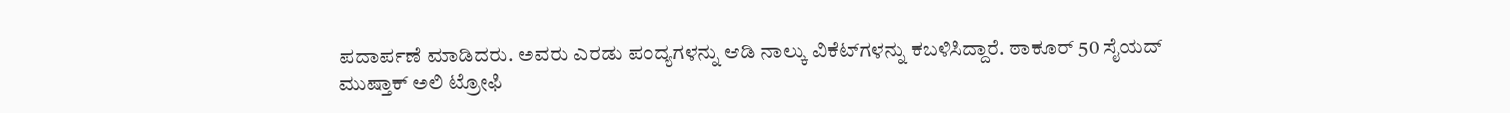ಪದಾರ್ಪಣೆ ಮಾಡಿದರು. ಅವರು ಎರಡು ಪಂದ್ಯಗಳನ್ನು ಆಡಿ ನಾಲ್ಕು ವಿಕೆಟ್‌ಗಳನ್ನು ಕಬಳಿಸಿದ್ದಾರೆ. ಠಾಕೂರ್ 50 ಸೈಯದ್ ಮುಷ್ತಾಕ್ ಅಲಿ ಟ್ರೋಫಿ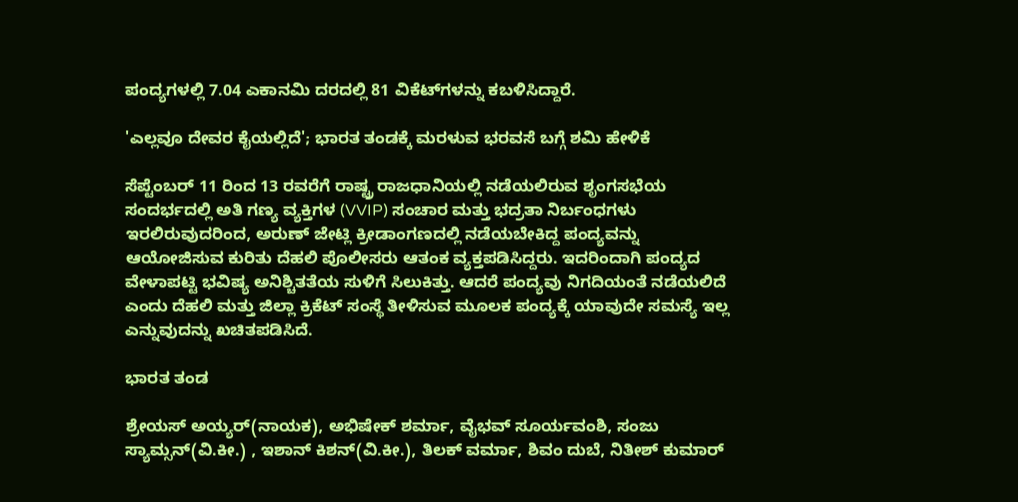ಪಂದ್ಯಗಳಲ್ಲಿ 7.04 ಎಕಾನಮಿ ದರದಲ್ಲಿ 81 ವಿಕೆಟ್‌ಗಳನ್ನು ಕಬಳಿಸಿದ್ದಾರೆ.

'ಎಲ್ಲವೂ ದೇವರ ಕೈಯಲ್ಲಿದೆ'; ಭಾರತ ತಂಡಕ್ಕೆ ಮರಳುವ ಭರವಸೆ ಬಗ್ಗೆ ಶಮಿ ಹೇಳಿಕೆ

ಸೆಪ್ಟೆಂಬರ್ 11 ರಿಂದ 13 ರವರೆಗೆ ರಾಷ್ಟ್ರ ರಾಜಧಾನಿಯಲ್ಲಿ ನಡೆಯಲಿರುವ ಶೃಂಗಸಭೆಯ ಸಂದರ್ಭದಲ್ಲಿ ಅತಿ ಗಣ್ಯ ವ್ಯಕ್ತಿಗಳ (VVIP) ಸಂಚಾರ ಮತ್ತು ಭದ್ರತಾ ನಿರ್ಬಂಧಗಳು ಇರಲಿರುವುದರಿಂದ, ಅರುಣ್ ಜೇಟ್ಲಿ ಕ್ರೀಡಾಂಗಣದಲ್ಲಿ ನಡೆಯಬೇಕಿದ್ದ ಪಂದ್ಯವನ್ನು ಆಯೋಜಿಸುವ ಕುರಿತು ದೆಹಲಿ ಪೊಲೀಸರು ಆತಂಕ ವ್ಯಕ್ತಪಡಿಸಿದ್ದರು. ಇದರಿಂದಾಗಿ ಪಂದ್ಯದ ವೇಳಾಪಟ್ಟಿ ಭವಿಷ್ಯ ಅನಿಶ್ಚಿತತೆಯ ಸುಳಿಗೆ ಸಿಲುಕಿತ್ತು. ಆದರೆ ಪಂದ್ಯವು ನಿಗದಿಯಂತೆ ನಡೆಯಲಿದೆ ಎಂದು ದೆಹಲಿ ಮತ್ತು ಜಿಲ್ಲಾ ಕ್ರಿಕೆಟ್ ಸಂಸ್ಥೆ ತೀಳಿಸುವ ಮೂಲಕ ಪಂದ್ಯಕ್ಕೆ ಯಾವುದೇ ಸಮಸ್ಯೆ ಇಲ್ಲ ಎನ್ನುವುದನ್ನು ಖಚಿತಪಡಿಸಿದೆ.

ಭಾರತ ತಂಡ

ಶ್ರೇಯಸ್ ಅಯ್ಯರ್(ನಾಯಕ), ಅಭಿಷೇಕ್ ಶರ್ಮಾ, ವೈಭವ್ ಸೂರ್ಯವಂಶಿ, ಸಂಜು ಸ್ಯಾಮ್ಸನ್(ವಿ.ಕೀ.) , ಇಶಾನ್ ಕಿಶನ್(ವಿ.ಕೀ.), ತಿಲಕ್ ವರ್ಮಾ, ಶಿವಂ ದುಬೆ, ನಿತೀಶ್ ಕುಮಾರ್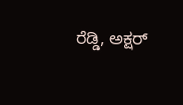ರೆಡ್ಡಿ, ಅಕ್ಷರ್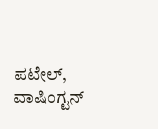ಪಟೇಲ್, ವಾಷಿಂಗ್ಟನ್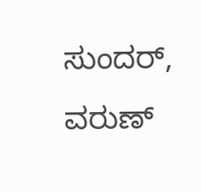ಸುಂದರ್, ವರುಣ್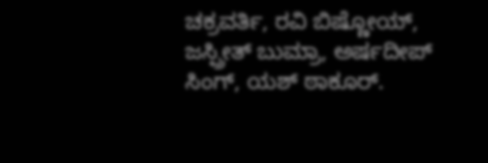ಚಕ್ರವರ್ತಿ, ರವಿ ಬಿಷ್ಣೋಯ್, ಜಸ್ಪ್ರೀತ್ ಬುಮ್ರಾ, ಅರ್ಷದೀಪ್ ಸಿಂಗ್, ಯಶ್ ಠಾಕೂರ್.